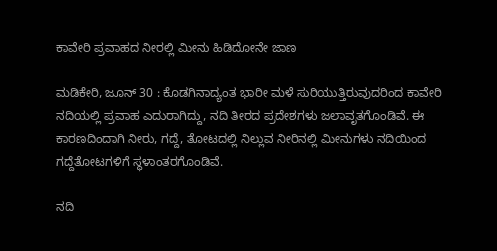ಕಾವೇರಿ ಪ್ರವಾಹದ ನೀರಲ್ಲಿ ಮೀನು ಹಿಡಿದೋನೇ ಜಾಣ

ಮಡಿಕೇರಿ, ಜೂನ್ 30 : ಕೊಡಗಿನಾದ್ಯಂತ ಭಾರೀ ಮಳೆ ಸುರಿಯುತ್ತಿರುವುದರಿಂದ ಕಾವೇರಿ ನದಿಯಲ್ಲಿ ಪ್ರವಾಹ ಎದುರಾಗಿದ್ದು, ನದಿ ತೀರದ ಪ್ರದೇಶಗಳು ಜಲಾವೃತಗೊಂಡಿವೆ. ಈ ಕಾರಣದಿಂದಾಗಿ ನೀರು, ಗದ್ದೆ, ತೋಟದಲ್ಲಿ ನಿಲ್ಲುವ ನೀರಿನಲ್ಲಿ ಮೀನುಗಳು ನದಿಯಿಂದ ಗದ್ದೆತೋಟಗಳಿಗೆ ಸ್ಥಳಾಂತರಗೊಂಡಿವೆ.

ನದಿ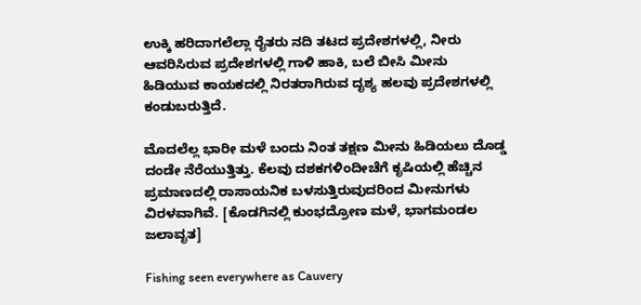ಉಕ್ಕಿ ಹರಿದಾಗಲೆಲ್ಲಾ ರೈತರು ನದಿ ತಟದ ಪ್ರದೇಶಗಳಲ್ಲಿ, ನೀರು ಆವರಿಸಿರುವ ಪ್ರದೇಶಗಳಲ್ಲಿ ಗಾಳಿ ಹಾಕಿ, ಬಲೆ ಬೀಸಿ ಮೀನು ಹಿಡಿಯುವ ಕಾಯಕದಲ್ಲಿ ನಿರತರಾಗಿರುವ ದೃಶ್ಯ ಹಲವು ಪ್ರದೇಶಗಳಲ್ಲಿ ಕಂಡುಬರುತ್ತಿದೆ.

ಮೊದಲೆಲ್ಲ ಭಾರೀ ಮಳೆ ಬಂದು ನಿಂತ ತಕ್ಷಣ ಮೀನು ಹಿಡಿಯಲು ದೊಡ್ಡ ದಂಡೇ ನೆರೆಯುತ್ತಿತ್ತು. ಕೆಲವು ದಶಕಗಳಿಂದೀಚೆಗೆ ಕೃಷಿಯಲ್ಲಿ ಹೆಚ್ಚಿನ ಪ್ರಮಾಣದಲ್ಲಿ ರಾಸಾಯನಿಕ ಬಳಸುತ್ತಿರುವುದರಿಂದ ಮೀನುಗಳು ವಿರಳವಾಗಿವೆ. [ಕೊಡಗಿನಲ್ಲಿ ಕುಂಭದ್ರೋಣ ಮಳೆ, ಭಾಗಮಂಡಲ ಜಲಾವೃತ]

Fishing seen everywhere as Cauvery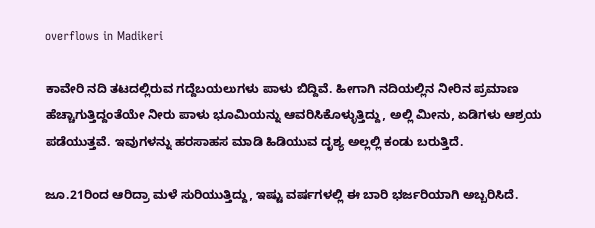overflows in Madikeri

ಕಾವೇರಿ ನದಿ ತಟದಲ್ಲಿರುವ ಗದ್ದೆಬಯಲುಗಳು ಪಾಳು ಬಿದ್ದಿವೆ. ಹೀಗಾಗಿ ನದಿಯಲ್ಲಿನ ನೀರಿನ ಪ್ರಮಾಣ ಹೆಚ್ಚಾಗುತ್ತಿದ್ದಂತೆಯೇ ನೀರು ಪಾಳು ಭೂಮಿಯನ್ನು ಆವರಿಸಿಕೊಳ್ಳುತ್ತಿದ್ದು, ಅಲ್ಲಿ ಮೀನು, ಏಡಿಗಳು ಆಶ್ರಯ ಪಡೆಯುತ್ತವೆ. ಇವುಗಳನ್ನು ಹರಸಾಹಸ ಮಾಡಿ ಹಿಡಿಯುವ ದೃಶ್ಯ ಅಲ್ಲಲ್ಲಿ ಕಂಡು ಬರುತ್ತಿದೆ.

ಜೂ.21ರಿಂದ ಆರಿದ್ರಾ ಮಳೆ ಸುರಿಯುತ್ತಿದ್ದು, ಇಷ್ಟು ವರ್ಷಗಳಲ್ಲಿ ಈ ಬಾರಿ ಭರ್ಜರಿಯಾಗಿ ಅಬ್ಬರಿಸಿದೆ.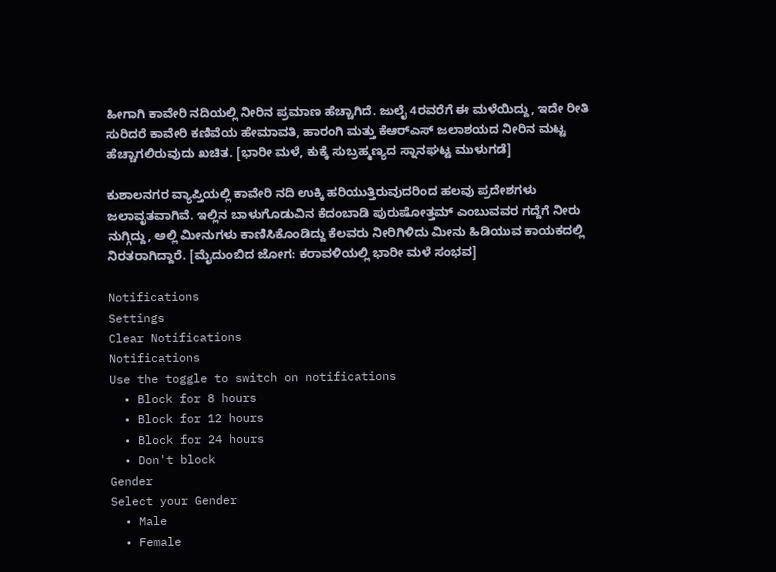ಹೀಗಾಗಿ ಕಾವೇರಿ ನದಿಯಲ್ಲಿ ನೀರಿನ ಪ್ರಮಾಣ ಹೆಚ್ಚಾಗಿದೆ. ಜುಲೈ 4ರವರೆಗೆ ಈ ಮಳೆಯಿದ್ದು, ಇದೇ ರೀತಿ ಸುರಿದರೆ ಕಾವೇರಿ ಕಣಿವೆಯ ಹೇಮಾವತಿ, ಹಾರಂಗಿ ಮತ್ತು ಕೆಆರ್‌ಎಸ್ ಜಲಾಶಯದ ನೀರಿನ ಮಟ್ಟ ಹೆಚ್ಚಾಗಲಿರುವುದು ಖಚಿತ. [ಭಾರೀ ಮಳೆ, ಕುಕ್ಕೆ ಸುಬ್ರಹ್ಮಣ್ಯದ ಸ್ನಾನಘಟ್ಟ ಮುಳುಗಡೆ]

ಕುಶಾಲನಗರ ವ್ಯಾಪ್ತಿಯಲ್ಲಿ ಕಾವೇರಿ ನದಿ ಉಕ್ಕಿ ಹರಿಯುತ್ತಿರುವುದರಿಂದ ಹಲವು ಪ್ರದೇಶಗಳು ಜಲಾವೃತವಾಗಿವೆ. ಇಲ್ಲಿನ ಬಾಳುಗೊಡುವಿನ ಕೆದಂಬಾಡಿ ಪುರುಷೋತ್ತಮ್ ಎಂಬುವವರ ಗದ್ದೆಗೆ ನೀರು ನುಗ್ಗಿದ್ದು, ಅಲ್ಲಿ ಮೀನುಗಳು ಕಾಣಿಸಿಕೊಂಡಿದ್ದು ಕೆಲವರು ನೀರಿಗಿಳಿದು ಮೀನು ಹಿಡಿಯುವ ಕಾಯಕದಲ್ಲಿ ನಿರತರಾಗಿದ್ದಾರೆ. [ಮೈದುಂಬಿದ ಜೋಗ: ಕರಾವಳಿಯಲ್ಲಿ ಭಾರೀ ಮಳೆ ಸಂಭವ]

Notifications
Settings
Clear Notifications
Notifications
Use the toggle to switch on notifications
  • Block for 8 hours
  • Block for 12 hours
  • Block for 24 hours
  • Don't block
Gender
Select your Gender
  • Male
  • Female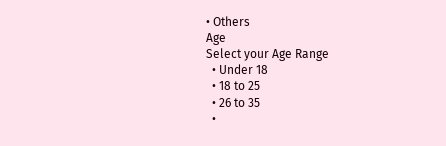• Others
Age
Select your Age Range
  • Under 18
  • 18 to 25
  • 26 to 35
  •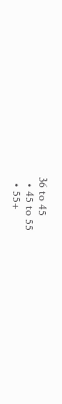36 to 45
  • 45 to 55
  • 55+